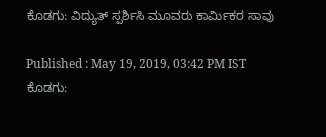ಕೊಡಗು: ವಿದ್ಯುತ್ ಸ್ಪರ್ಶಿಸಿ ಮೂವರು ಕಾರ್ಮಿಕರ ಸಾವು

Published : May 19, 2019, 03:42 PM IST
ಕೊಡಗು: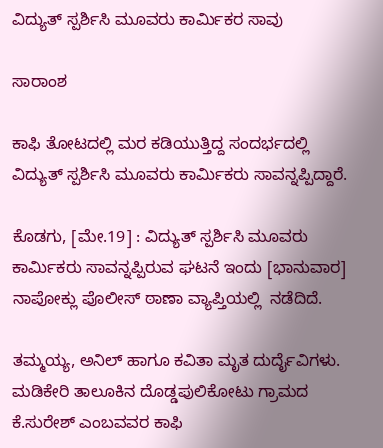ವಿದ್ಯುತ್ ಸ್ಪರ್ಶಿಸಿ ಮೂವರು ಕಾರ್ಮಿಕರ ಸಾವು

ಸಾರಾಂಶ

ಕಾಫಿ ತೋಟದಲ್ಲಿ ಮರ ಕಡಿಯುತ್ತಿದ್ದ ಸಂದರ್ಭದಲ್ಲಿ  ವಿದ್ಯುತ್ ಸ್ಪರ್ಶಿಸಿ ಮೂವರು ಕಾರ್ಮಿಕರು ಸಾವನ್ನಪ್ಪಿದ್ದಾರೆ.

ಕೊಡಗು, [ಮೇ.19] : ವಿದ್ಯುತ್ ಸ್ಪರ್ಶಿಸಿ ಮೂವರು ಕಾರ್ಮಿಕರು ಸಾವನ್ನಪ್ಪಿರುವ ಘಟನೆ ಇಂದು [ಭಾನುವಾರ] ನಾಪೋಕ್ಲು ಪೊಲೀಸ್ ಠಾಣಾ ವ್ಯಾಪ್ತಿಯಲ್ಲಿ  ನಡೆದಿದೆ.

ತಮ್ಮಯ್ಯ, ಅನಿಲ್ ಹಾಗೂ ಕವಿತಾ ಮೃತ ದುರ್ದೈವಿಗಳು.   ಮಡಿಕೇರಿ ತಾಲೂಕಿನ ದೊಡ್ಡಪುಲಿಕೋಟು ಗ್ರಾಮದ ಕೆ.ಸುರೇಶ್ ಎಂಬವವರ ಕಾಫಿ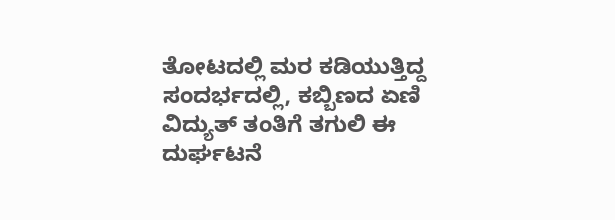ತೋಟದಲ್ಲಿ ಮರ ಕಡಿಯುತ್ತಿದ್ದ ಸಂದರ್ಭದಲ್ಲಿ, ಕಬ್ಬಿಣದ ಏಣಿ ವಿದ್ಯುತ್ ತಂತಿಗೆ ತಗುಲಿ ಈ ದುರ್ಘಟನೆ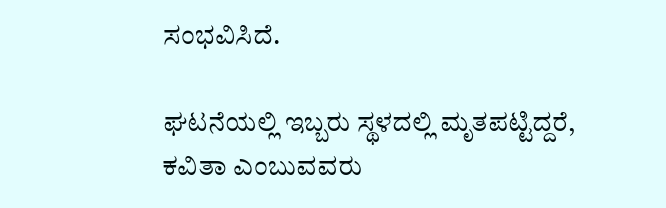ಸಂಭವಿಸಿದೆ.

ಘಟನೆಯಲ್ಲಿ ಇಬ್ಬರು ಸ್ಥಳದಲ್ಲಿ ಮೃತಪಟ್ಟಿದ್ದರೆ, ಕವಿತಾ ಎಂಬುವವರು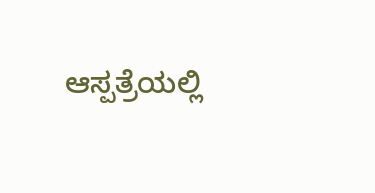ಆಸ್ಪತ್ರೆಯಲ್ಲಿ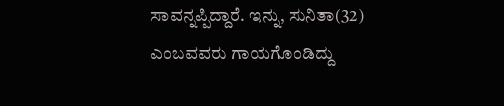ಸಾವನ್ನಪ್ಪಿದ್ದಾರೆ. ಇನ್ನು, ಸುನಿತಾ(32) ಎಂಬವವರು ಗಾಯಗೊಂಡಿದ್ದು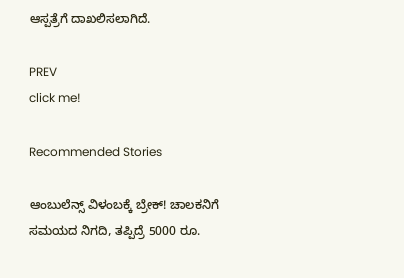ಆಸ್ಪತ್ರೆಗೆ ದಾಖಲಿಸಲಾಗಿದೆ.

PREV
click me!

Recommended Stories

ಆಂಬುಲೆನ್ಸ್ ವಿಳಂಬಕ್ಕೆ ಬ್ರೇಕ್! ಚಾಲಕನಿಗೆ ಸಮಯದ ನಿಗದಿ, ತಪ್ಪಿದ್ರೆ 5000 ರೂ.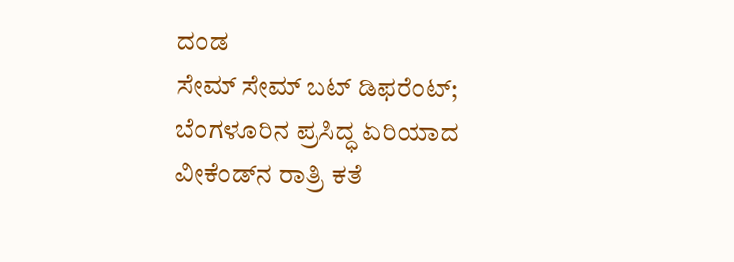ದಂಡ
ಸೇಮ್ ಸೇಮ್ ಬಟ್ ಡಿಫರೆಂಟ್; ಬೆಂಗಳೂರಿನ ಪ್ರಸಿದ್ಧ ಏರಿಯಾದ ವೀಕೆಂಡ್‌ನ ರಾತ್ರಿ ಕತೆ